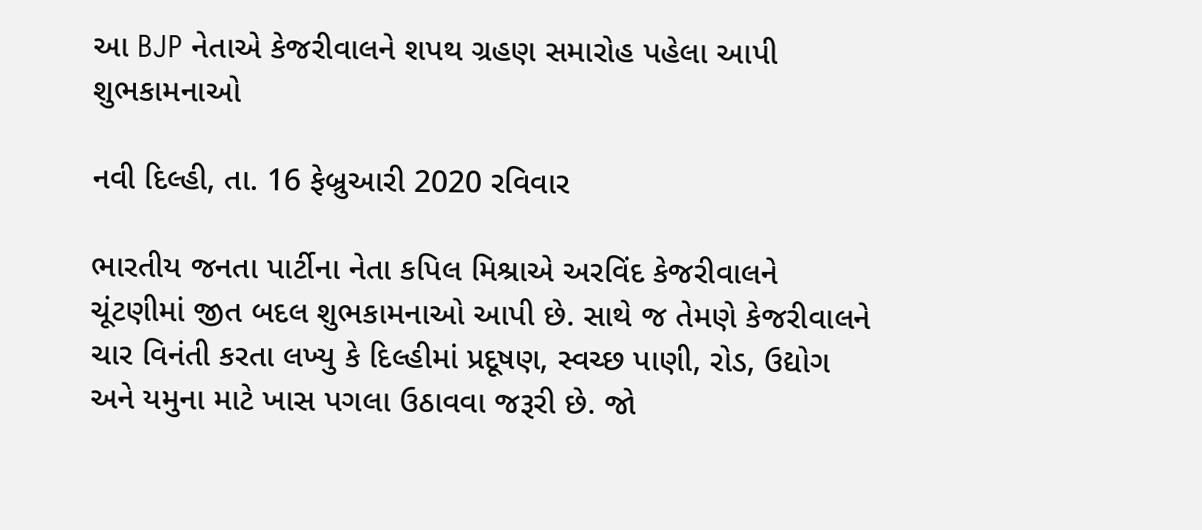આ BJP નેતાએ કેજરીવાલને શપથ ગ્રહણ સમારોહ પહેલા આપી શુભકામનાઓ

નવી દિલ્હી, તા. 16 ફેબ્રુઆરી 2020 રવિવાર

ભારતીય જનતા પાર્ટીના નેતા કપિલ મિશ્રાએ અરવિંદ કેજરીવાલને ચૂંટણીમાં જીત બદલ શુભકામનાઓ આપી છે. સાથે જ તેમણે કેજરીવાલને ચાર વિનંતી કરતા લખ્યુ કે દિલ્હીમાં પ્રદૂષણ, સ્વચ્છ પાણી, રોડ, ઉદ્યોગ અને યમુના માટે ખાસ પગલા ઉઠાવવા જરૂરી છે. જો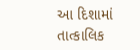આ દિશામાં તાત્કાલિક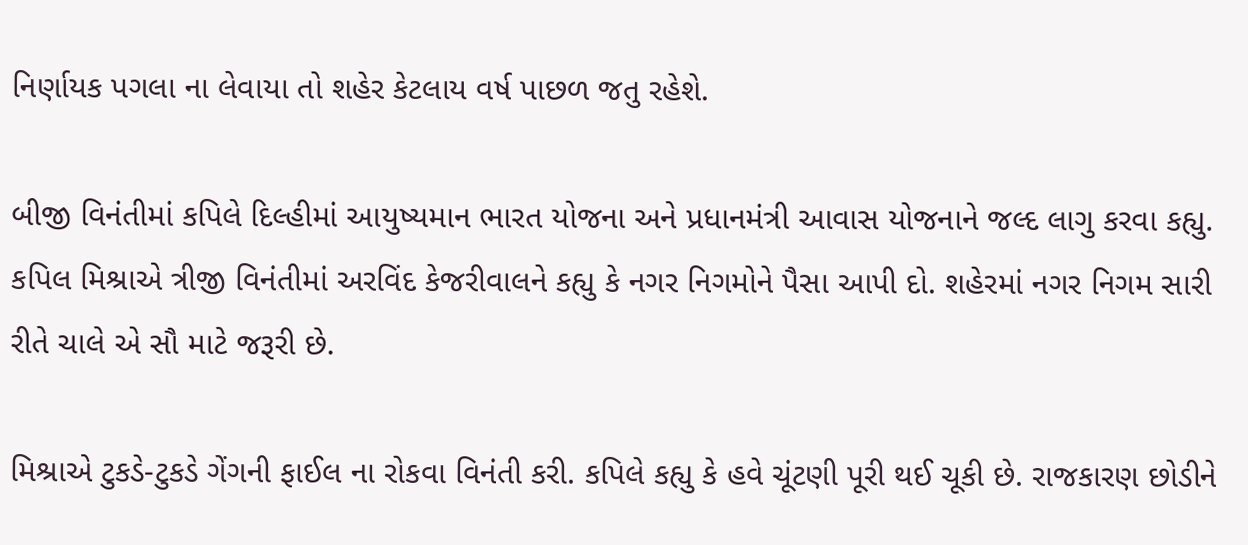નિર્ણાયક પગલા ના લેવાયા તો શહેર કેટલાય વર્ષ પાછળ જતુ રહેશે.

બીજી વિનંતીમાં કપિલે દિલ્હીમાં આયુષ્યમાન ભારત યોજના અને પ્રધાનમંત્રી આવાસ યોજનાને જલ્દ લાગુ કરવા કહ્યુ. કપિલ મિશ્રાએ ત્રીજી વિનંતીમાં અરવિંદ કેજરીવાલને કહ્યુ કે નગર નિગમોને પૈસા આપી દો. શહેરમાં નગર નિગમ સારી રીતે ચાલે એ સૌ માટે જરૂરી છે.

મિશ્રાએ ટુકડે-ટુકડે ગેંગની ફાઈલ ના રોકવા વિનંતી કરી. કપિલે કહ્યુ કે હવે ચૂંટણી પૂરી થઈ ચૂકી છે. રાજકારણ છોડીને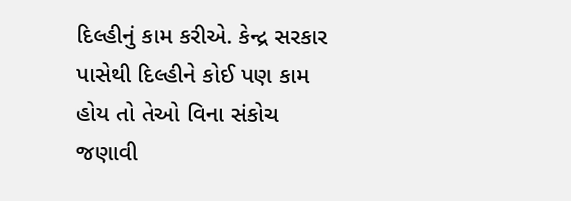દિલ્હીનું કામ કરીએ. કેન્દ્ર સરકાર પાસેથી દિલ્હીને કોઈ પણ કામ હોય તો તેઓ વિના સંકોચ જણાવી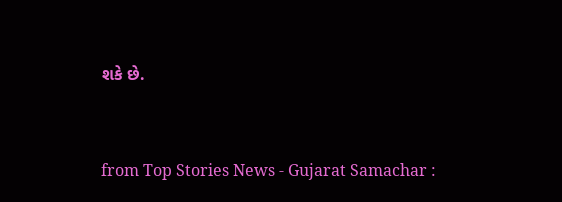શકે છે.



from Top Stories News - Gujarat Samachar :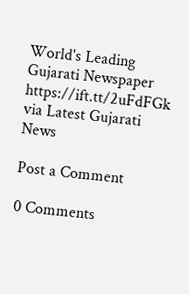World's Leading Gujarati Newspaper https://ift.tt/2uFdFGk
via Latest Gujarati News

Post a Comment

0 Comments